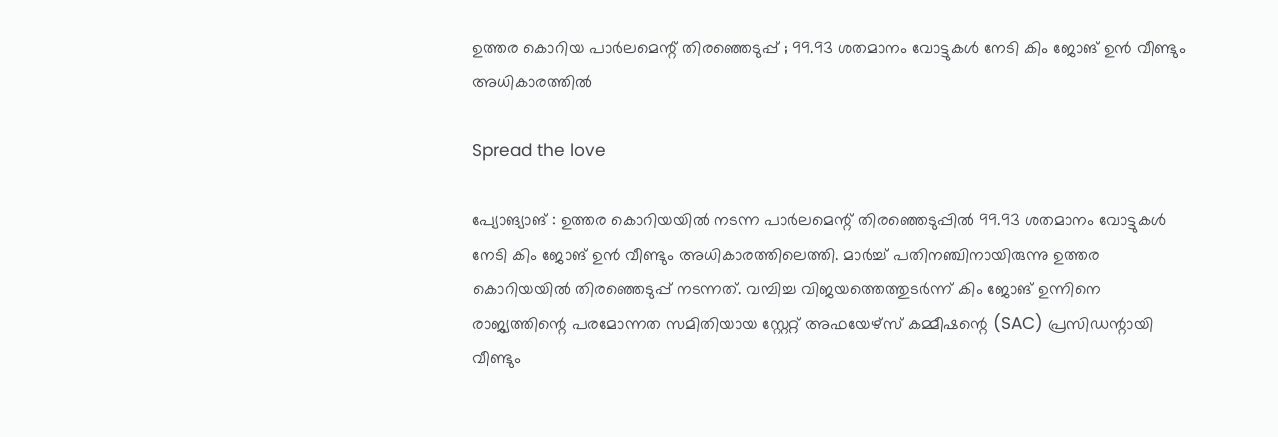ഉത്തര കൊറിയ പാർലമെന്റ് തിരഞ്ഞെടുപ്പ് ; 99.93 ശതമാനം വോട്ടുകൾ നേടി കിം ജോങ് ഉൻ വീണ്ടും അധികാരത്തിൽ

Spread the love

പ്യോങ്യാങ് : ഉത്തര കൊറിയയിൽ നടന്ന പാർലമെന്റ് തിരഞ്ഞെടുപ്പിൽ 99.93 ശതമാനം വോട്ടുകൾ നേടി കിം ജോങ് ഉൻ വീണ്ടും അധികാരത്തിലെത്തി. മാർച്ച് പതിനഞ്ചിനായിരുന്നു ഉത്തര കൊറിയയിൽ തിരഞ്ഞെടുപ്പ് നടന്നത്. വമ്പിച്ച വിജയത്തെത്തുടർന്ന് കിം ജോങ് ഉന്നിനെ രാജ്യത്തിന്റെ പരമോന്നത സമിതിയായ സ്റ്റേറ്റ് അഫയേഴ്സ് കമ്മീഷന്റെ (SAC) പ്രസിഡന്റായി വീണ്ടും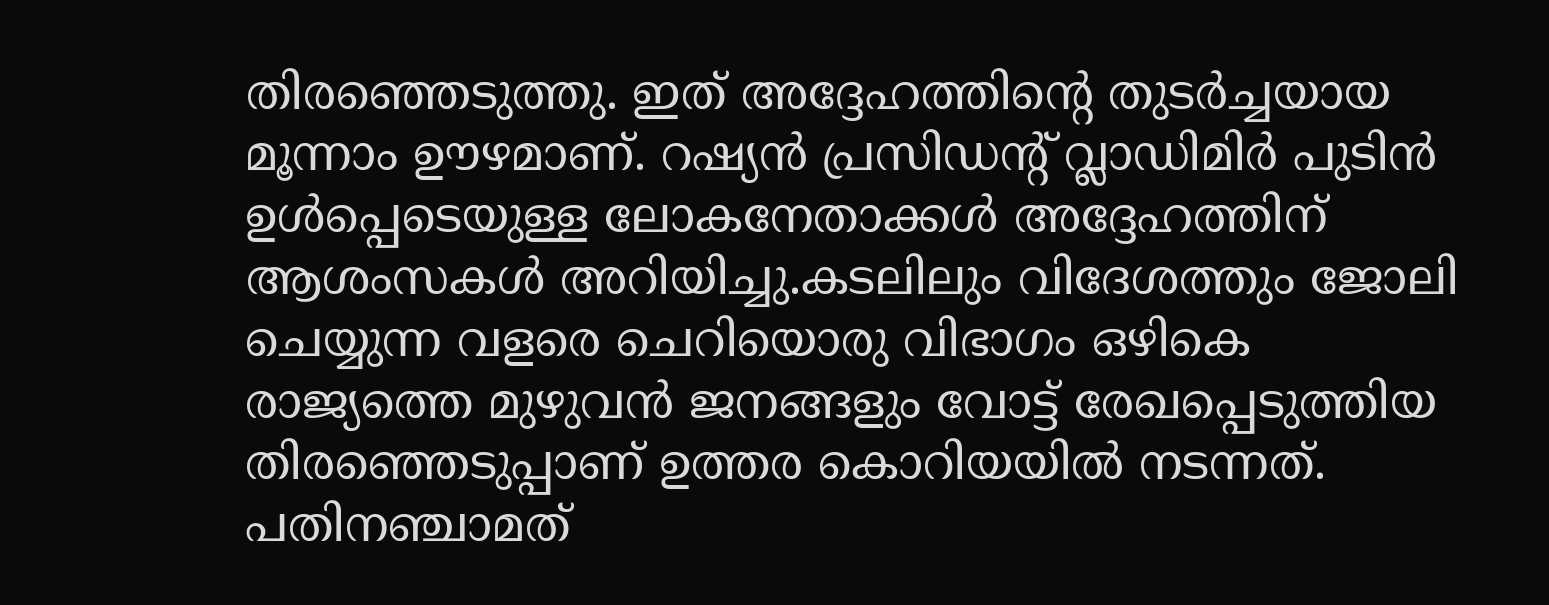തിരഞ്ഞെടുത്തു. ഇത് അദ്ദേഹത്തിന്റെ തുടർച്ചയായ മൂന്നാം ഊഴമാണ്. റഷ്യൻ പ്രസിഡന്റ് വ്ലാഡിമിർ പുടിൻ ഉൾപ്പെടെയുള്ള ലോകനേതാക്കൾ അദ്ദേഹത്തിന് ആശംസകൾ അറിയിച്ചു.കടലിലും വിദേശത്തും ജോലി ചെയ്യുന്ന വളരെ ചെറിയൊരു വിഭാഗം ഒഴികെ രാജ്യത്തെ മുഴുവൻ ജനങ്ങളും വോട്ട് രേഖപ്പെടുത്തിയ തിരഞ്ഞെടുപ്പാണ് ഉത്തര കൊറിയയിൽ നടന്നത്. പതിനഞ്ചാമത്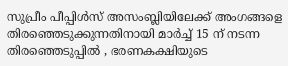സുപ്രീം പീപ്പിൾസ് അസംബ്ലിയിലേക്ക് അംഗങ്ങളെ തിരഞ്ഞെടുക്കുന്നതിനായി മാർച്ച് 15 ന് നടന്ന തിരഞ്ഞെടുപ്പിൽ , ഭരണകക്ഷിയുടെ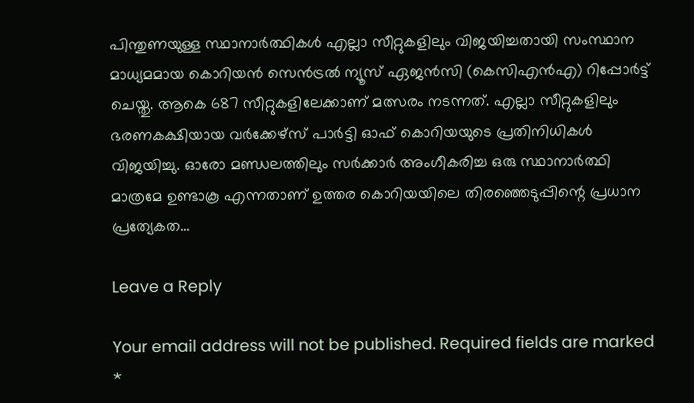പിന്തുണയുള്ള സ്ഥാനാർത്ഥികൾ എല്ലാ സീറ്റുകളിലും വിജയിച്ചതായി സംസ്ഥാന മാധ്യമമായ കൊറിയൻ സെൻട്രൽ ന്യൂസ് ഏജൻസി (കെസിഎൻഎ) റിപ്പോർട്ട് ചെയ്തു. ആകെ 687 സീറ്റുകളിലേക്കാണ് മത്സരം നടന്നത്. എല്ലാ സീറ്റുകളിലും ഭരണകക്ഷിയായ വർക്കേഴ്സ് പാർട്ടി ഓഫ് കൊറിയയുടെ പ്രതിനിധികൾ വിജയിച്ചു. ഓരോ മണ്ഡലത്തിലും സർക്കാർ അംഗീകരിച്ച ഒരു സ്ഥാനാർത്ഥി മാത്രമേ ഉണ്ടാകൂ എന്നതാണ് ഉത്തര കൊറിയയിലെ തിരഞ്ഞെടുപ്പിന്റെ പ്രധാന പ്രത്യേകത…

Leave a Reply

Your email address will not be published. Required fields are marked *